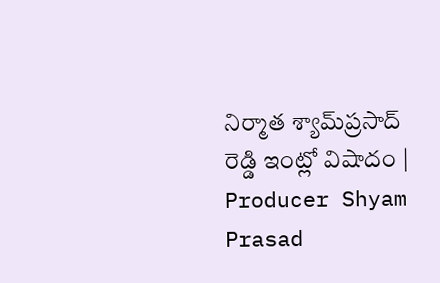నిర్మాత శ్యామ్‌ప్రసాద్ రెడ్డి ఇంట్లో విషాదం | Producer Shyam Prasad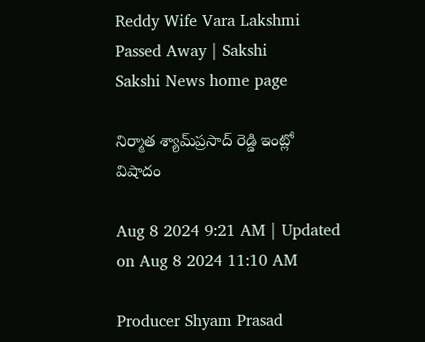Reddy Wife Vara Lakshmi Passed Away | Sakshi
Sakshi News home page

నిర్మాత శ్యామ్‌ప్రసాద్ రెడ్డి ఇంట్లో విషాదం

Aug 8 2024 9:21 AM | Updated on Aug 8 2024 11:10 AM

Producer Shyam Prasad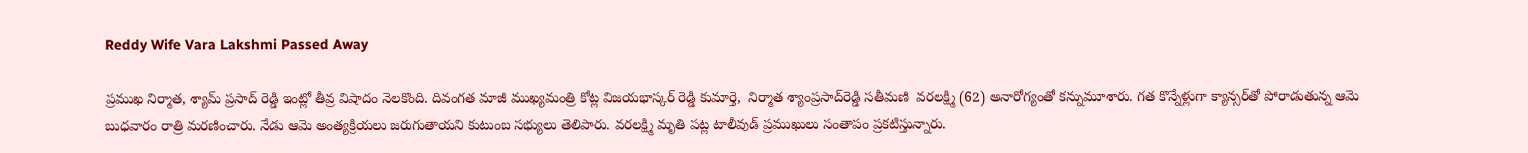Reddy Wife Vara Lakshmi Passed Away

ప్రముఖ నిర్మాత, శ్యామ్ ప్రసాద్ రెడ్డి ఇంట్లో తీవ్ర విషాదం నెలకొంది. దివంగత మాజీ ముఖ్యమంత్రి కోట్ల విజయభాస్కర్‌ రెడ్డి కుమార్తె,  నిర్మాత శ్యాంప్రసాద్‌రెడ్డి సతీమణి  వరలక్ష్మి (62) అనారోగ్యంతో కన్నుమూశారు. గత కొన్నేళ్లుగా క్యాన్సర్‌తో పోరాడుతున్న ఆమె బుధవారం రాత్రి మరణించారు. నేడు ఆమె అంత్యక్రియలు జరుగుతాయని కుటుంబ సభ్యులు తెలిపారు. వరలక్ష్మి మృతి పట్ల టాలీవుడ్ ప్రముఖులు సంతాపం ప్రకటిస్తున్నారు.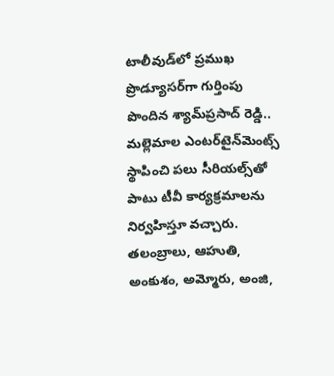టాలీవుడ్‌లో ప్రముఖ ప్రొడ్యూసర్‌గా గుర్తింపు పొందిన శ్యామ్‌ప్రసాద్‌ రెడ్డి.. మల్లెమాల ఎంటర్‌టైన్‌మెంట్స్ స్థాపించి పలు సీరియల్స్‌తో పాటు టీవీ కార్యక్రమాలను నిర్వహిస్తూ వచ్చారు. తలంబ్రాలు, ఆహుతి, అంకుశం, అమ్మోరు, అంజి,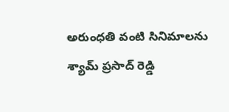అరుంధతి వంటి సినిమాలను శ్యామ్ ప్రసాద్ రెడ్డి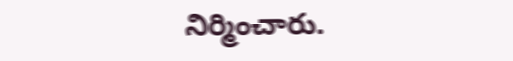నిర్మించారు.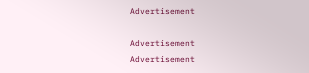Advertisement

Advertisement
Advertisement